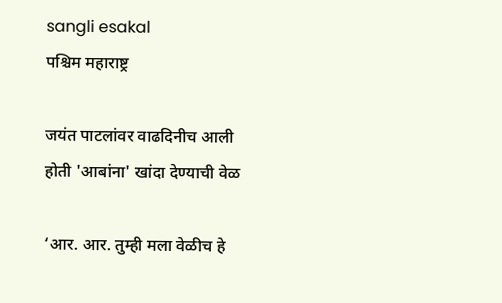sangli esakal
पश्चिम महाराष्ट्र

जयंत पाटलांवर वाढदिनीच आली होती 'आबांना' खांदा देण्याची वेळ

‘आर. आर. तुम्ही मला वेळीच हे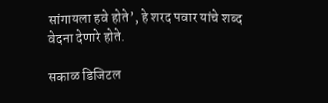सांगायला हवे होते’, हे शरद पवार यांचे शब्द वेदना देणारे होते.

सकाळ डिजिटल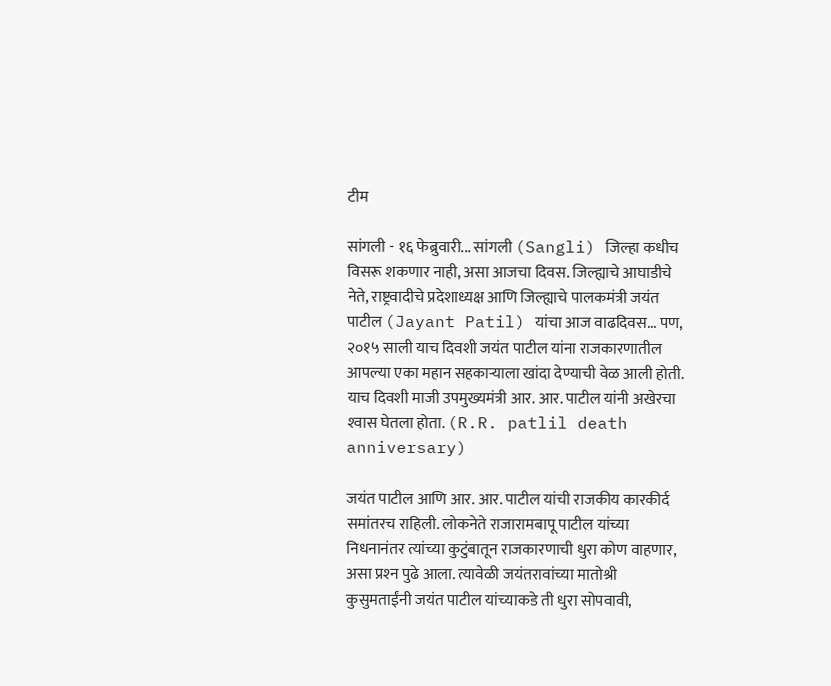टीम

सांगली - १६ फेब्रुवारी... सांगली (Sangli) जिल्हा कधीच विसरू शकणार नाही, असा आजचा दिवस. जिल्ह्याचे आघाडीचे नेते, राष्ट्रवादीचे प्रदेशाध्यक्ष आणि जिल्ह्याचे पालकमंत्री जयंत पाटील (Jayant Patil) यांचा आज वाढदिवस... पण, २०१५ साली याच दिवशी जयंत पाटील यांना राजकारणातील आपल्या एका महान सहकाऱ्याला खांदा देण्याची वेळ आली होती. याच दिवशी माजी उपमुख्यमंत्री आर. आर. पाटील यांनी अखेरचा श्‍वास घेतला होता. (R.R. patlil death anniversary)

जयंत पाटील आणि आर. आर. पाटील यांची राजकीय कारकीर्द समांतरच राहिली. लोकनेते राजारामबापू पाटील यांच्या निधनानंतर त्यांच्या कुटुंबातून राजकारणाची धुरा कोण वाहणार, असा प्रश्‍न पुढे आला. त्यावेळी जयंतरावांच्या मातोश्री कुसुमताईंनी जयंत पाटील यांच्याकडे ती धुरा सोपवावी,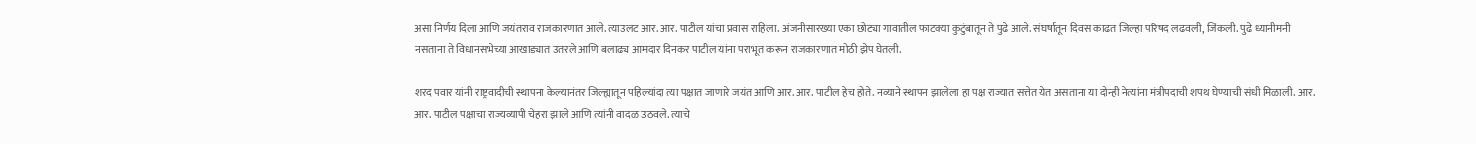असा निर्णय दिला आणि जयंतराव राजकारणात आले. त्याउलट आर. आर. पाटील यांचा प्रवास राहिला. अंजनीसारख्या एका छोट्या गावातील फाटक्या कुटुंबातून ते पुढे आले. संघर्षातून दिवस काढत जिल्हा परिषद लढवली, जिंकली. पुढे ध्यानीमनी नसताना ते विधानसभेच्या आखाड्यात उतरले आणि बलाढ्य आमदार दिनकर पाटील यांना पराभूत करून राजकारणात मोठी झेप घेतली.

शरद पवार यांनी राष्ट्रवादीची स्थापना केल्यानंतर जिल्ह्यातून पहिल्यांदा त्या पक्षात जाणारे जयंत आणि आर. आर. पाटील हेच होते. नव्याने स्थापन झालेला हा पक्ष राज्यात सत्तेत येत असताना या दोन्ही नेत्यांना मंत्रीपदाची शपथ घेण्याची संधी मिळाली. आर. आर. पाटील पक्षाचा राज्यव्यापी चेहरा झाले आणि त्यांनी वादळ उठवले. त्याचे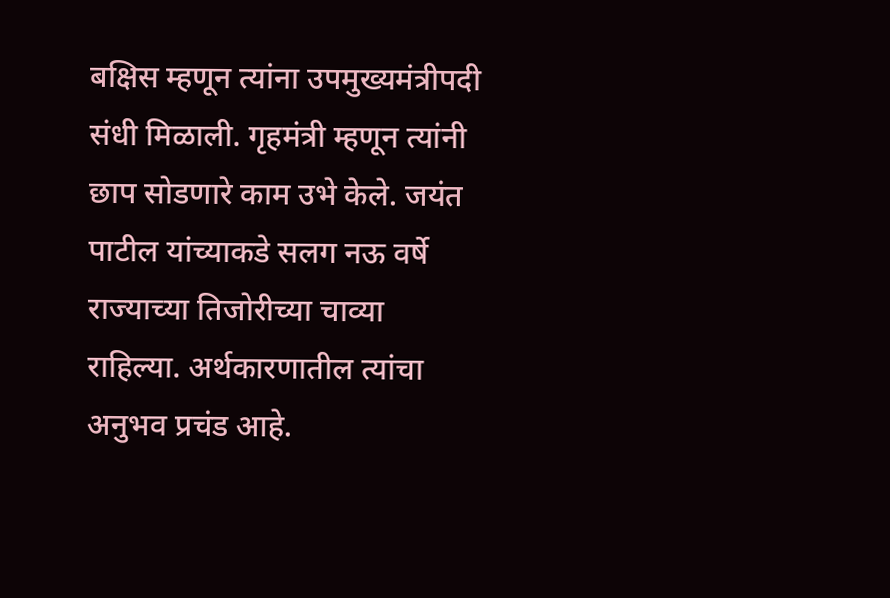बक्षिस म्हणून त्यांना उपमुख्यमंत्रीपदी संधी मिळाली. गृहमंत्री म्हणून त्यांनी छाप सोडणारे काम उभे केले. जयंत पाटील यांच्याकडे सलग नऊ वर्षे राज्याच्या तिजोरीच्या चाव्या राहिल्या. अर्थकारणातील त्यांचा अनुभव प्रचंड आहे.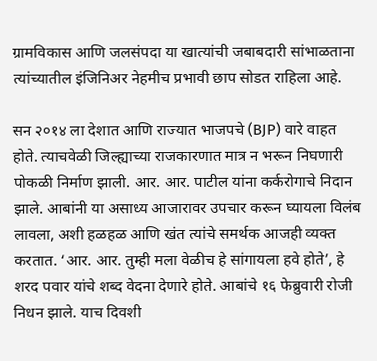ग्रामविकास आणि जलसंपदा या खात्यांची जबाबदारी सांभाळताना त्यांच्यातील इंजिनिअर नेहमीच प्रभावी छाप सोडत राहिला आहे.

सन २०१४ ला देशात आणि राज्यात भाजपचे (BJP) वारे वाहत होते. त्याचवेळी जिल्ह्याच्या राजकारणात मात्र न भरून निघणारी पोकळी निर्माण झाली. आर. आर. पाटील यांना कर्करोगाचे निदान झाले. आबांनी या असाध्य आजारावर उपचार करून घ्यायला विलंब लावला, अशी हळहळ आणि खंत त्यांचे समर्थक आजही व्यक्त करतात. ‘आर. आर. तुम्ही मला वेळीच हे सांगायला हवे होते’, हे शरद पवार यांचे शब्द वेदना देणारे होते. आबांचे १६ फेब्रुवारी रोजी निधन झाले. याच दिवशी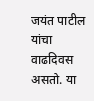जयंत पाटील यांचा वाढदिवस असतो. या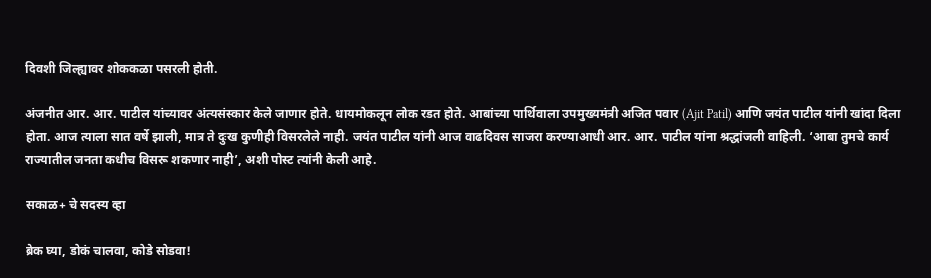दिवशी जिल्ह्यावर शोककळा पसरली होती.

अंजनीत आर. आर. पाटील यांच्यावर अंत्यसंस्कार केले जाणार होते. धायमोकलून लोक रडत होते. आबांच्या पार्थिवाला उपमुख्यमंत्री अजित पवार (Ajit Patil) आणि जयंत पाटील यांनी खांदा दिला होता. आज त्याला सात वर्षे झाली, मात्र ते दुःख कुणीही विसरलेले नाही. जयंत पाटील यांनी आज वाढदिवस साजरा करण्याआधी आर. आर. पाटील यांना श्रद्धांजली वाहिली. ‘आबा तुमचे कार्य राज्यातील जनता कधीच विसरू शकणार नाही’, अशी पोस्ट त्यांनी केली आहे.

सकाळ+ चे सदस्य व्हा

ब्रेक घ्या, डोकं चालवा, कोडे सोडवा!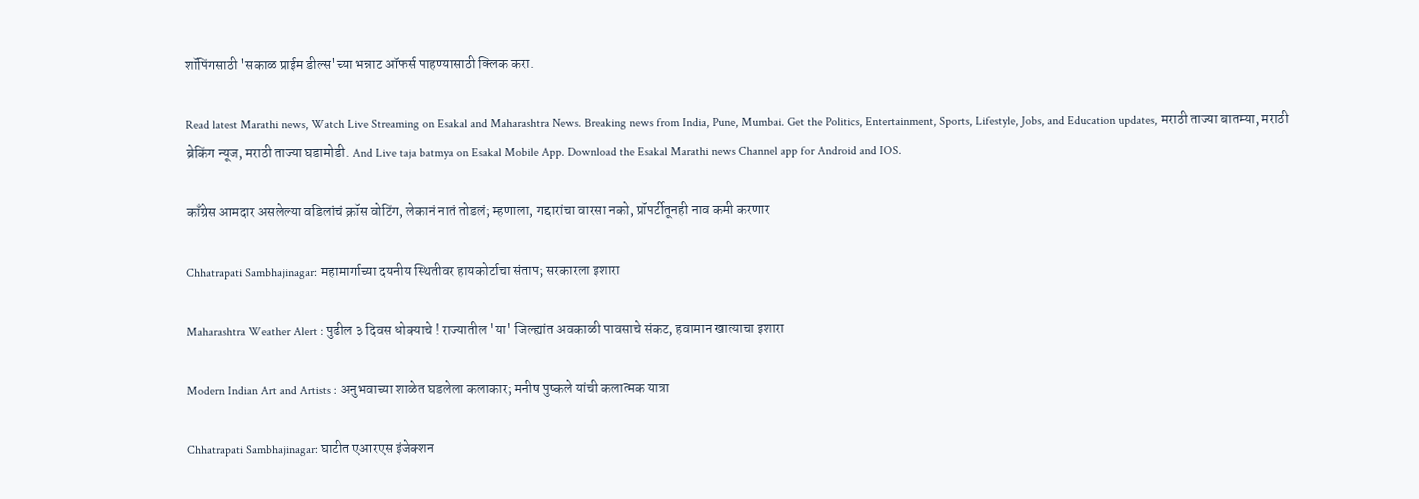शॉपिंगसाठी 'सकाळ प्राईम डील्स'च्या भन्नाट ऑफर्स पाहण्यासाठी क्लिक करा.

Read latest Marathi news, Watch Live Streaming on Esakal and Maharashtra News. Breaking news from India, Pune, Mumbai. Get the Politics, Entertainment, Sports, Lifestyle, Jobs, and Education updates, मराठी ताज्या बातम्या, मराठी ब्रेकिंग न्यूज, मराठी ताज्या घडामोडी. And Live taja batmya on Esakal Mobile App. Download the Esakal Marathi news Channel app for Android and IOS.

काँग्रेस आमदार असलेल्या वडिलांचं क्रॉस वोटिंग, लेकानं नातं तोडलं; म्हणाला, गद्दारांचा वारसा नको, प्रॉपर्टीतूनही नाव कमी करणार

Chhatrapati Sambhajinagar: महामार्गाच्या दयनीय स्थितीवर हायकोर्टाचा संताप; सरकारला इशारा

Maharashtra Weather Alert : पुढील ३ दिवस धोक्याचे ! राज्यातील 'या' जिल्ह्यांत अवकाळी पावसाचे संकट, हवामान खात्याचा इशारा

Modern Indian Art and Artists : अनुभवाच्या शाळेत घडलेला कलाकार; मनीष पुष्कले यांची कलात्मक यात्रा

Chhatrapati Sambhajinagar: घाटीत एआरएस इंजेक्शन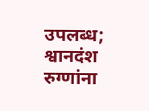उपलब्ध; श्वानदंश रुग्णांना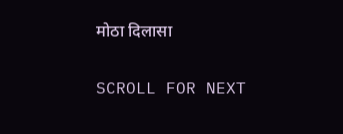मोठा दिलासा

SCROLL FOR NEXT